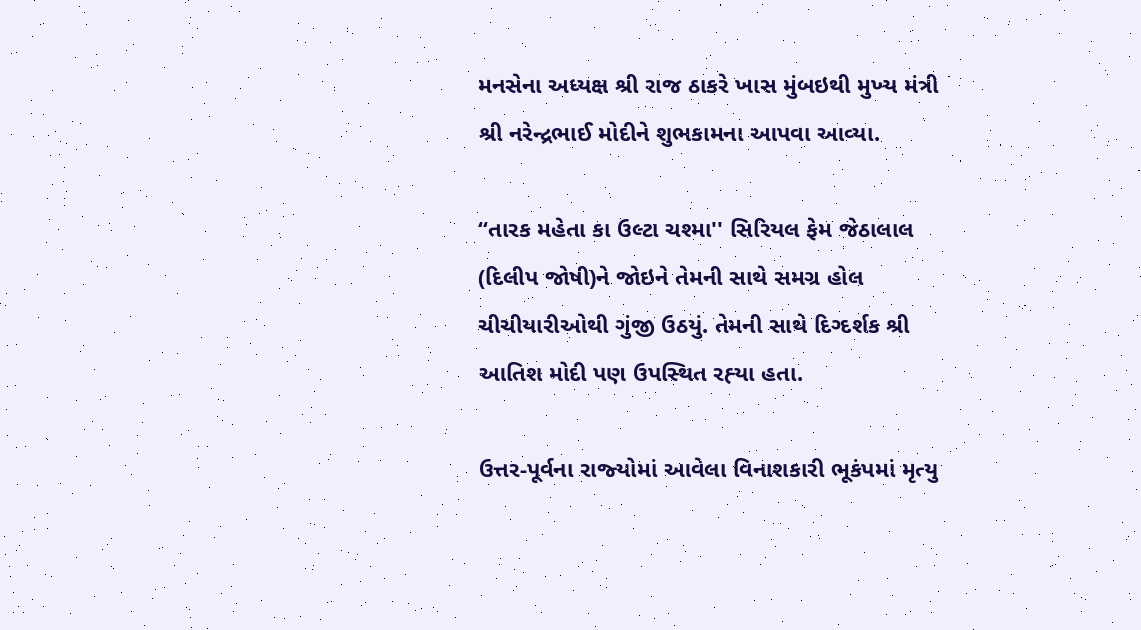મનસેના અધ્‍યક્ષ શ્રી રાજ ઠાકરે ખાસ મુંબઇથી મુખ્‍ય મંત્રી શ્રી નરેન્‍દ્રભાઈ મોદીને શુભકામના આપવા આવ્‍યા.

‘‘તારક મહેતા કા ઉલ્‍ટા ચશ્‍મા'' સિરિયલ ફેમ જેઠાલાલ (દિલીપ જોષી)ને જોઇને તેમની સાથે સમગ્ર હોલ ચીચીયારીઓથી ગુંજી ઉઠયું. તેમની સાથે દિગ્‍દર્શક શ્રી આતિશ મોદી પણ ઉપસ્‍થિત રહ્‍યા હતા.

ઉત્તર-પૂર્વના રાજ્‍યોમાં આવેલા વિનાશકારી ભૂકંપમાં મૃત્‍યુ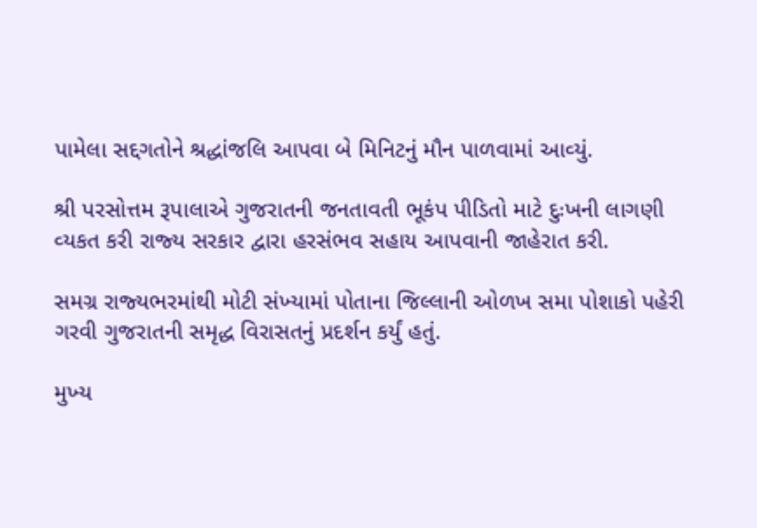પામેલા સદ્દગતોને શ્રદ્ધાંજલિ આપવા બે મિનિટનું મૌન પાળવામાં આવ્‍યું.

શ્રી પરસોત્તમ રૂપાલાએ ગુજરાતની જનતાવતી ભૂકંપ પીડિતો માટે દુઃખની લાગણી વ્‍યકત કરી રાજ્‍ય સરકાર દ્વારા હરસંભવ સહાય આપવાની જાહેરાત કરી.

સમગ્ર રાજ્‍યભરમાંથી મોટી સંખ્‍યામાં પોતાના જિલ્લાની ઓળખ સમા પોશાકો પહેરી ગરવી ગુજરાતની સમૃદ્ધ વિરાસતનું પ્રદર્શન કર્યું હતું.

મુખ્‍ય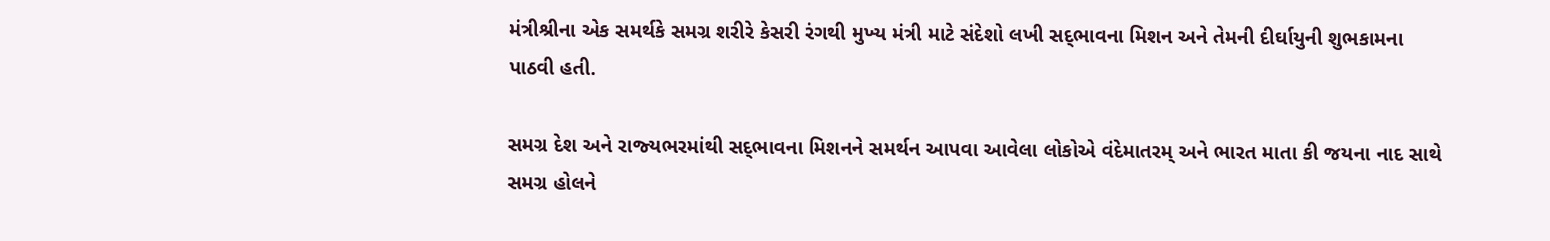મંત્રીશ્રીના એક સમર્થકે સમગ્ર શરીરે કેસરી રંગથી મુખ્‍ય મંત્રી માટે સંદેશો લખી સદ્‌ભાવના મિશન અને તેમની દીર્ઘાયુની શુભકામના પાઠવી હતી.

સમગ્ર દેશ અને રાજ્‍યભરમાંથી સદ્‌ભાવના મિશનને સમર્થન આપવા આવેલા લોકોએ વંદેમાતરમ્‌ અને ભારત માતા કી જયના નાદ સાથે સમગ્ર હોલને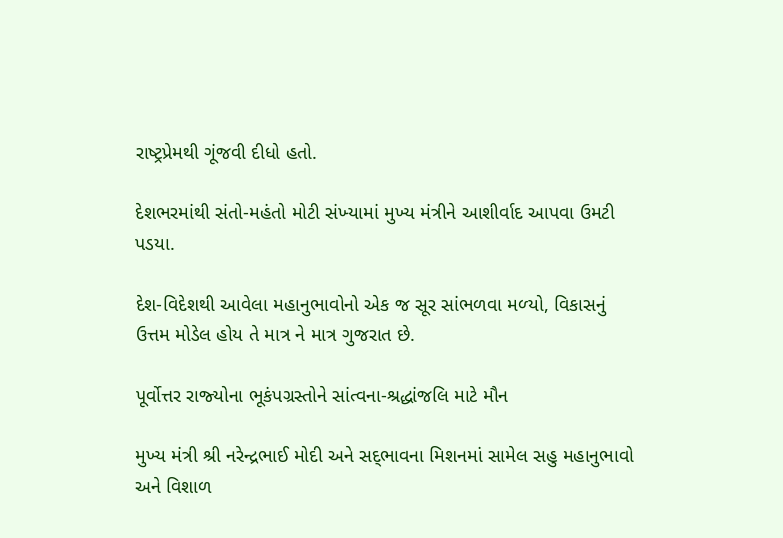રાષ્‍ટ્રપ્રેમથી ગૂંજવી દીધો હતો.

દેશભરમાંથી સંતો-મહંતો મોટી સંખ્‍યામાં મુખ્‍ય મંત્રીને આશીર્વાદ આપવા ઉમટી પડયા.

દેશ-વિદેશથી આવેલા મહાનુભાવોનો એક જ સૂર સાંભળવા મળ્‍યો, વિકાસનું ઉત્તમ મોડેલ હોય તે માત્ર ને માત્ર ગુજરાત છે.

પૂર્વોત્તર રાજ્‍યોના ભૂકંપગ્રસ્‍તોને સાંત્‍વના-શ્રદ્ધાંજલિ માટે મૌન

મુખ્‍ય મંત્રી શ્રી નરેન્‍દ્રભાઈ મોદી અને સદ્‌ભાવના મિશનમાં સામેલ સહુ મહાનુભાવો અને વિશાળ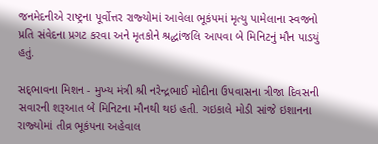જનમેદનીએ રાષ્‍ટ્રના પૂર્વોત્તર રાજ્‍યોમાં આવેલા ભૂકંપમાં મૃત્‍યુ પામેલાના સ્‍વજનો પ્રતિ સંવેદના પ્રગટ કરવા અને મૃતકોને શ્રદ્ધાંજલિ આપવા બે મિનિટનું મૌન પાડયું હતું.

સદ્‌ભાવના મિશન - મુખ્‍ય મંત્રી શ્રી નરેન્‍દ્રભાઈ મોદીના ઉપવાસના ત્રીજા દિવસની સવારની શરૂઆત બે મિનિટના મૌનથી થઇ હતી. ગઇકાલે મોડી સાંજે ઇશાનના રાજ્‍યોમાં તીવ્ર ભૂકંપના અહેવાલ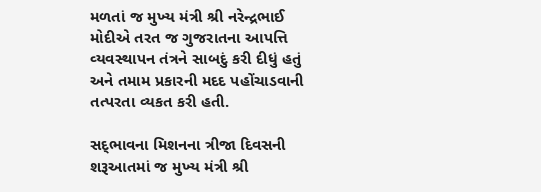મળતાં જ મુખ્‍ય મંત્રી શ્રી નરેન્‍દ્રભાઈ મોદીએ તરત જ ગુજરાતના આપત્તિ વ્‍યવસ્‍થાપન તંત્રને સાબદું કરી દીધું હતું અને તમામ પ્રકારની મદદ પહોંચાડવાની તત્‍પરતા વ્‍યકત કરી હતી.

સદ્‌ભાવના મિશનના ત્રીજા દિવસની શરૂઆતમાં જ મુખ્‍ય મંત્રી શ્રી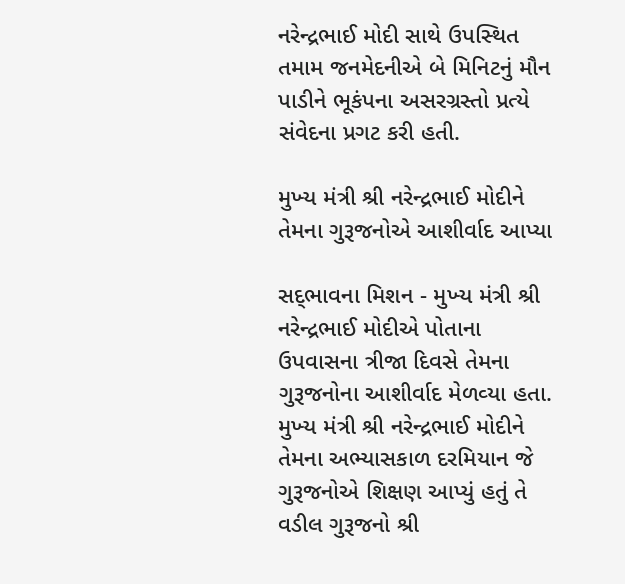નરેન્‍દ્રભાઈ મોદી સાથે ઉપસ્‍થિત તમામ જનમેદનીએ બે મિનિટનું મૌન પાડીને ભૂકંપના અસરગ્રસ્‍તો પ્રત્‍યે સંવેદના પ્રગટ કરી હતી.

મુખ્‍ય મંત્રી શ્રી નરેન્‍દ્રભાઈ મોદીને તેમના ગુરૂજનોએ આશીર્વાદ આપ્‍યા

સદ્‌ભાવના મિશન - મુખ્‍ય મંત્રી શ્રી નરેન્‍દ્રભાઈ મોદીએ પોતાના ઉપવાસના ત્રીજા દિવસે તેમના ગુરૂજનોના આશીર્વાદ મેળવ્‍યા હતા. મુખ્‍ય મંત્રી શ્રી નરેન્‍દ્રભાઈ મોદીને તેમના અભ્‍યાસકાળ દરમિયાન જે ગુરૂજનોએ શિક્ષણ આપ્‍યું હતું તે વડીલ ગુરૂજનો શ્રી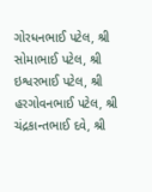ગોરધનભાઈ પટેલ, શ્રી સોમાભાઈ પટેલ, શ્રી ઇશ્વરભાઈ પટેલ, શ્રી હરગોવનભાઈ પટેલ, શ્રી ચંદ્રકાન્‍તભાઈ દવે, શ્રી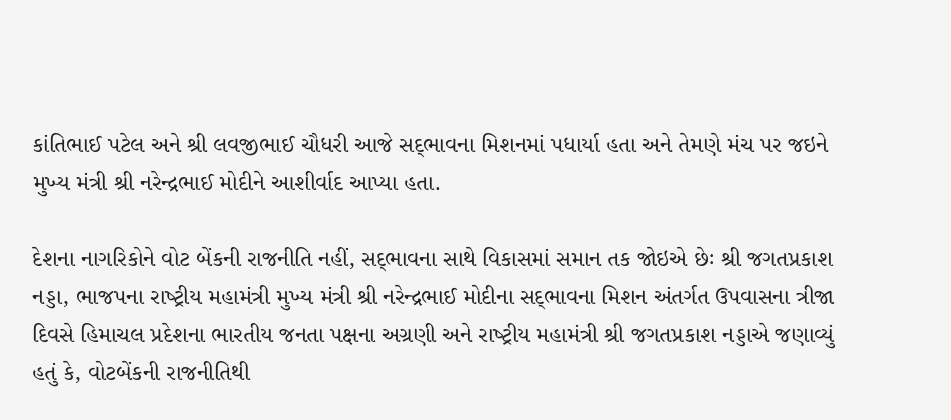કાંતિભાઈ પટેલ અને શ્રી લવજીભાઈ ચૌધરી આજે સદ્‌ભાવના મિશનમાં પધાર્યા હતા અને તેમણે મંચ પર જઇને મુખ્‍ય મંત્રી શ્રી નરેન્‍દ્રભાઈ મોદીને આશીર્વાદ આપ્‍યા હતા.

દેશના નાગરિકોને વોટ બેંકની રાજનીતિ નહીં, સદ્‌ભાવના સાથે વિકાસમાં સમાન તક જોઇએ છેઃ શ્રી જગતપ્રકાશ નડ્ડા, ભાજપના રાષ્‍ટ્રીય મહામંત્રી મુખ્‍ય મંત્રી શ્રી નરેન્‍દ્રભાઈ મોદીના સદ્‌ભાવના મિશન અંતર્ગત ઉપવાસના ત્રીજા દિવસે હિમાચલ પ્રદેશના ભારતીય જનતા પક્ષના અગ્રણી અને રાષ્‍ટ્રીય મહામંત્રી શ્રી જગતપ્રકાશ નડ્ડાએ જણાવ્‍યું હતું કે, વોટબેંકની રાજનીતિથી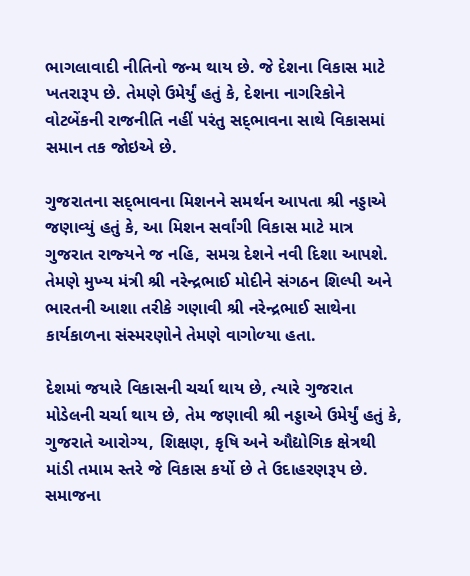ભાગલાવાદી નીતિનો જન્‍મ થાય છે. જે દેશના વિકાસ માટે ખતરારૂપ છે. તેમણે ઉમેર્યું હતું કે, દેશના નાગરિકોને વોટબેંકની રાજનીતિ નહીં પરંતુ સદ્‌ભાવના સાથે વિકાસમાં સમાન તક જોઇએ છે.

ગુજરાતના સદ્‌ભાવના મિશનને સમર્થન આપતા શ્રી નડ્ડાએ જણાવ્‍યું હતું કે, આ મિશન સર્વાંગી વિકાસ માટે માત્ર ગુજરાત રાજ્‍યને જ નહિ, સમગ્ર દેશને નવી દિશા આપશે. તેમણે મુખ્‍ય મંત્રી શ્રી નરેન્‍દ્રભાઈ મોદીને સંગઠન શિલ્‍પી અને ભારતની આશા તરીકે ગણાવી શ્રી નરેન્‍દ્રભાઈ સાથેના કાર્યકાળના સંસ્‍મરણોને તેમણે વાગોળ્‍યા હતા.

દેશમાં જયારે વિકાસની ચર્ચા થાય છે, ત્‍યારે ગુજરાત મોડેલની ચર્ચા થાય છે, તેમ જણાવી શ્રી નડ્ડાએ ઉમેર્યું હતું કે, ગુજરાતે આરોગ્‍ય, શિક્ષણ, કૃષિ અને ઔદ્યોગિક ક્ષેત્રથી માંડી તમામ સ્‍તરે જે વિકાસ કર્યો છે તે ઉદાહરણરૂપ છે. સમાજના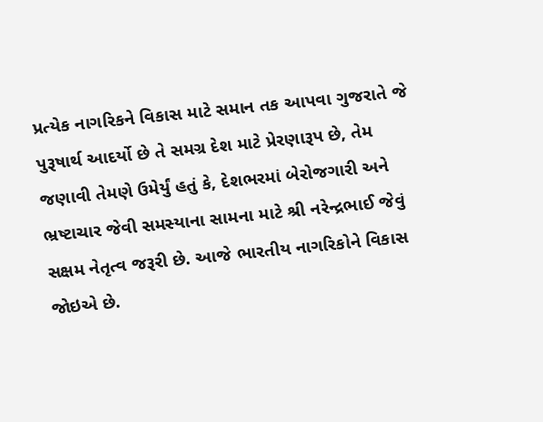પ્રત્‍યેક નાગરિકને વિકાસ માટે સમાન તક આપવા ગુજરાતે જે પુરૂષાર્થ આદર્યો છે તે સમગ્ર દેશ માટે પ્રેરણારૂપ છે, તેમ જણાવી તેમણે ઉમેર્યું હતું કે, દેશભરમાં બેરોજગારી અને ભ્રષ્‍ટાચાર જેવી સમસ્‍યાના સામના માટે શ્રી નરેન્‍દ્રભાઈ જેવું સક્ષમ નેતૃત્‍વ જરૂરી છે. આજે ભારતીય નાગરિકોને વિકાસ જોઇએ છે.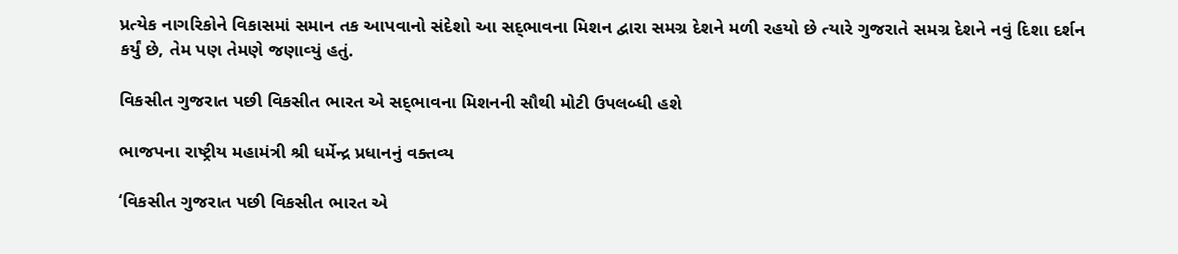પ્રત્‍યેક નાગરિકોને વિકાસમાં સમાન તક આપવાનો સંદેશો આ સદ્‌ભાવના મિશન દ્વારા સમગ્ર દેશને મળી રહયો છે ત્‍યારે ગુજરાતે સમગ્ર દેશને નવું દિશા દર્શન કર્યું છે, તેમ પણ તેમણે જણાવ્‍યું હતું.

વિકસીત ગુજરાત પછી વિકસીત ભારત એ સદ્‌ભાવના મિશનની સૌથી મોટી ઉપલબ્‍ધી હશે

ભાજપના રાષ્‍ટ્રીય મહામંત્રી શ્રી ધર્મેન્‍દ્ર પ્રધાનનું વક્‍તવ્‍ય

‘વિકસીત ગુજરાત પછી વિકસીત ભારત એ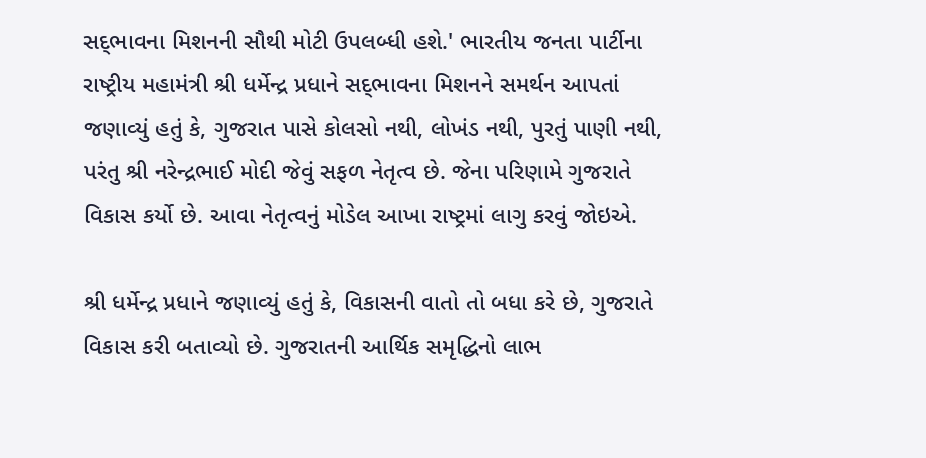સદ્‌ભાવના મિશનની સૌથી મોટી ઉપલબ્‍ધી હશે.' ભારતીય જનતા પાર્ટીના રાષ્‍ટ્રીય મહામંત્રી શ્રી ધર્મેન્‍દ્ર પ્રધાને સદ્‌ભાવના મિશનને સમર્થન આપતાં જણાવ્‍યું હતું કે, ગુજરાત પાસે કોલસો નથી, લોખંડ નથી, પુરતું પાણી નથી, પરંતુ શ્રી નરેન્‍દ્રભાઈ મોદી જેવું સફળ નેતૃત્‍વ છે. જેના પરિણામે ગુજરાતે વિકાસ કર્યો છે. આવા નેતૃત્‍વનું મોડેલ આખા રાષ્‍ટ્રમાં લાગુ કરવું જોઇએ.

શ્રી ધર્મેન્‍દ્ર પ્રધાને જણાવ્‍યું હતું કે, વિકાસની વાતો તો બધા કરે છે, ગુજરાતે વિકાસ કરી બતાવ્‍યો છે. ગુજરાતની આર્થિક સમૃદ્ધિનો લાભ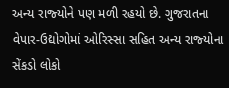અન્‍ય રાજ્‍યોને પણ મળી રહયો છે. ગુજરાતના વેપાર-ઉદ્યોગોમાં ઓરિસ્‍સા સહિત અન્‍ય રાજ્‍યોના સેંકડો લોકો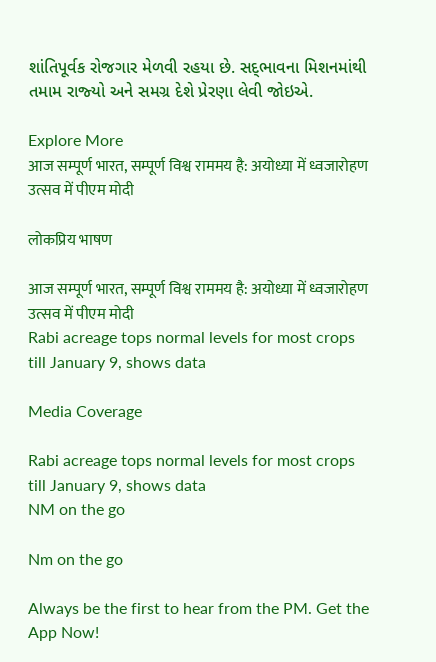શાંતિપૂર્વક રોજગાર મેળવી રહયા છે. સદ્‌ભાવના મિશનમાંથી તમામ રાજ્‍યો અને સમગ્ર દેશે પ્રેરણા લેવી જોઇએ.

Explore More
आज सम्पूर्ण भारत, सम्पूर्ण विश्व राममय है: अयोध्या में ध्वजारोहण उत्सव में पीएम मोदी

लोकप्रिय भाषण

आज सम्पूर्ण भारत, सम्पूर्ण विश्व राममय है: अयोध्या में ध्वजारोहण उत्सव में पीएम मोदी
Rabi acreage tops normal levels for most crops till January 9, shows data

Media Coverage

Rabi acreage tops normal levels for most crops till January 9, shows data
NM on the go

Nm on the go

Always be the first to hear from the PM. Get the App Now!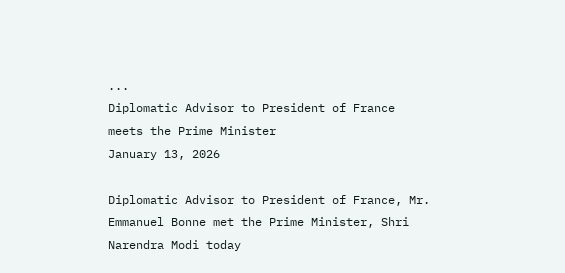...
Diplomatic Advisor to President of France meets the Prime Minister
January 13, 2026

Diplomatic Advisor to President of France, Mr. Emmanuel Bonne met the Prime Minister, Shri Narendra Modi today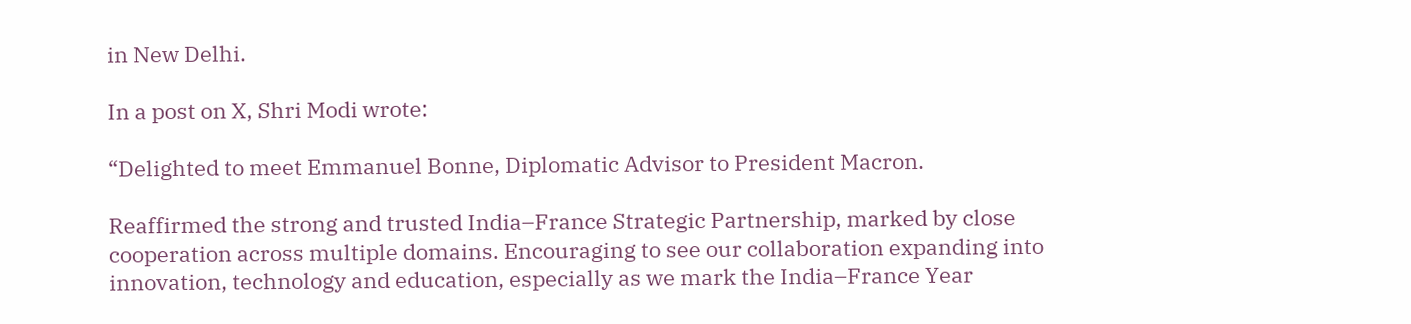in New Delhi.

In a post on X, Shri Modi wrote:

“Delighted to meet Emmanuel Bonne, Diplomatic Advisor to President Macron.

Reaffirmed the strong and trusted India–France Strategic Partnership, marked by close cooperation across multiple domains. Encouraging to see our collaboration expanding into innovation, technology and education, especially as we mark the India–France Year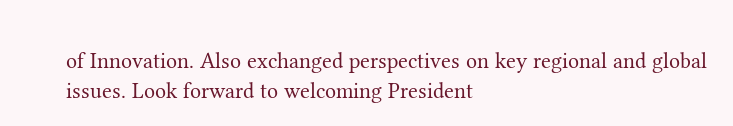of Innovation. Also exchanged perspectives on key regional and global issues. Look forward to welcoming President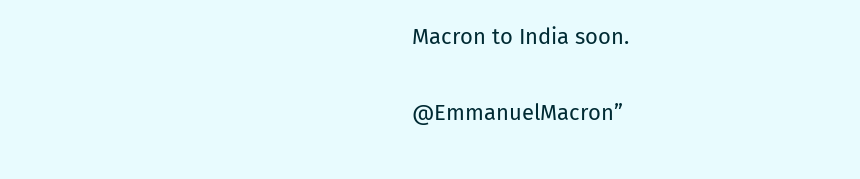Macron to India soon.

@EmmanuelMacron”